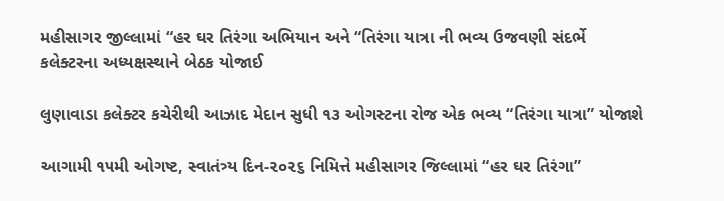મહીસાગર જીલ્લામાં “હર ઘર તિરંગા અભિયાન અને “તિરંગા યાત્રા ની ભવ્ય ઉજવણી સંદર્ભે કલેક્ટરના અધ્યક્ષસ્થાને બેઠક યોજાઈ

લુણાવાડા કલેક્ટર કચેરીથી આઝાદ મેદાન સુધી ૧૩ ઓગસ્ટના રોજ એક ભવ્ય “તિરંગા યાત્રા” યોજાશે

આગામી ૧૫મી ઓગષ્ટ, સ્વાતંત્ર્ય દિન-૨૦૨૬ નિમિત્તે મહીસાગર જિલ્લામાં “હર ઘર તિરંગા”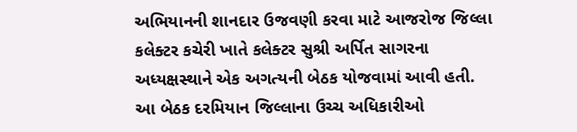અભિયાનની શાનદાર ઉજવણી કરવા માટે આજરોજ જિલ્લા કલેક્ટર કચેરી ખાતે કલેક્ટર સુશ્રી અર્પિત સાગરના અધ્યક્ષસ્થાને એક અગત્યની બેઠક યોજવામાં આવી હતી. આ બેઠક દરમિયાન જિલ્લાના ઉચ્ચ અધિકારીઓ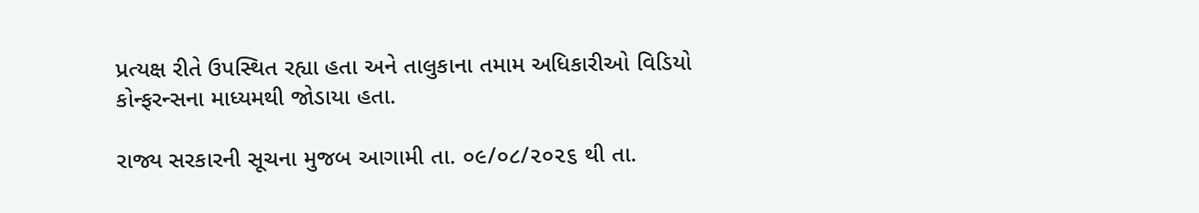પ્રત્યક્ષ રીતે ઉપસ્થિત રહ્યા હતા અને તાલુકાના તમામ અધિકારીઓ વિડિયો કોન્ફરન્સના માધ્યમથી જોડાયા હતા.

રાજ્ય સરકારની સૂચના મુજબ આગામી તા. ૦૯/૦૮/૨૦૨૬ થી તા.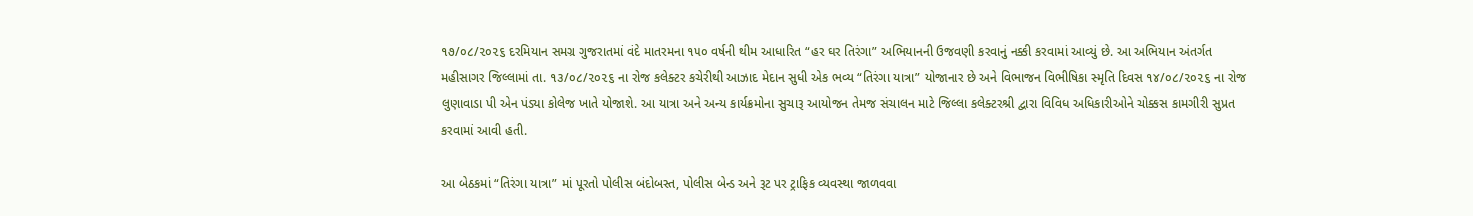૧૭/૦૮/૨૦૨૬ દરમિયાન સમગ્ર ગુજરાતમાં વંદે માતરમના ૧૫૦ વર્ષની થીમ આધારિત “હર ઘર તિરંગા” અભિયાનની ઉજવણી કરવાનું નક્કી કરવામાં આવ્યું છે. આ અભિયાન અંતર્ગત મહીસાગર જિલ્લામાં તા. ૧૩/૦૮/૨૦૨૬ ના રોજ કલેક્ટર કચેરીથી આઝાદ મેદાન સુધી એક ભવ્ય “તિરંગા યાત્રા” યોજાનાર છે અને વિભાજન વિભીષિકા સ્મૃતિ દિવસ ૧૪/૦૮/૨૦૨૬ ના રોજ લુણાવાડા પી એન પંડ્યા કોલેજ ખાતે યોજાશે. આ યાત્રા અને અન્ય કાર્યક્રમોના સુચારૂ આયોજન તેમજ સંચાલન માટે જિલ્લા કલેક્ટરશ્રી દ્વારા વિવિધ અધિકારીઓને ચોક્કસ કામગીરી સુપ્રત કરવામાં આવી હતી.

આ બેઠકમાં “તિરંગા યાત્રા” માં પૂરતો પોલીસ બંદોબસ્ત, પોલીસ બેન્ડ અને રૂટ પર ટ્રાફિક વ્યવસ્થા જાળવવા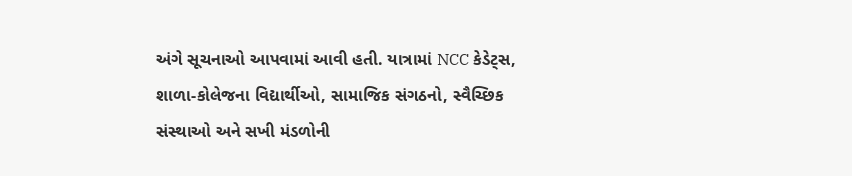અંગે સૂચનાઓ આપવામાં આવી હતી. યાત્રામાં NCC કેડેટ્સ, શાળા-કોલેજના વિદ્યાર્થીઓ, સામાજિક સંગઠનો, સ્વૈચ્છિક સંસ્થાઓ અને સખી મંડળોની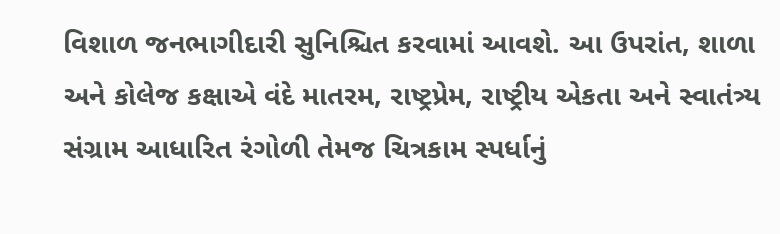વિશાળ જનભાગીદારી સુનિશ્ચિત કરવામાં આવશે. આ ઉપરાંત, શાળા અને કોલેજ કક્ષાએ વંદે માતરમ, રાષ્ટ્રપ્રેમ, રાષ્ટ્રીય એકતા અને સ્વાતંત્ર્ય સંગ્રામ આધારિત રંગોળી તેમજ ચિત્રકામ સ્પર્ધાનું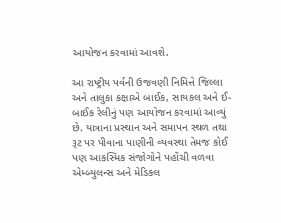આયોજન કરવામાં આવશે.

આ રાષ્ટ્રીય પર્વની ઉજવણી નિમિત્તે જિલ્લા અને તાલુકા કક્ષાએ બાઈક, સાયકલ અને ઈ-બાઈક રેલીનું પણ આયોજન કરવામાં આવ્યું છે. યાત્રાના પ્રસ્થાન અને સમાપન સ્થળ તથા રૂટ પર પીવાના પાણીની વ્યવસ્થા તેમજ કોઈ પણ આકસ્મિક સંજોગોને પહોંચી વળવા એમ્બ્યુલન્સ અને મેડિકલ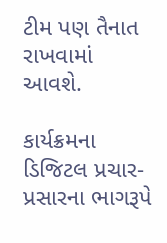ટીમ પણ તૈનાત રાખવામાં આવશે.

કાર્યક્રમના ડિજિટલ પ્રચાર-પ્રસારના ભાગરૂપે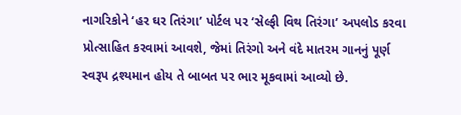નાગરિકોને ‘હર ઘર તિરંગા’ પોર્ટલ પર ‘સેલ્ફી વિથ તિરંગા’ અપલોડ કરવા પ્રોત્સાહિત કરવામાં આવશે, જેમાં તિરંગો અને વંદે માતરમ ગાનનું પૂર્ણ સ્વરૂપ દ્રશ્યમાન હોય તે બાબત પર ભાર મૂકવામાં આવ્યો છે.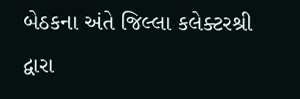બેઠકના અંતે જિલ્લા કલેક્ટરશ્રી દ્વારા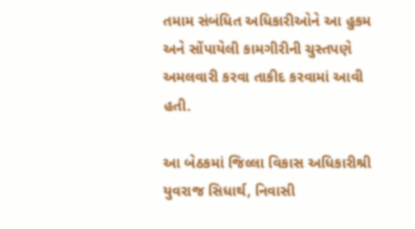તમામ સંબંધિત અધિકારીઓને આ હુકમ અને સોંપાયેલી કામગીરીની ચુસ્તપણે અમલવારી કરવા તાકીદ કરવામાં આવી હતી.

આ બેઠકમાં જિલ્લા વિકાસ અધિકારીશ્રી યુવરાજ સિધાર્થ, નિવાસી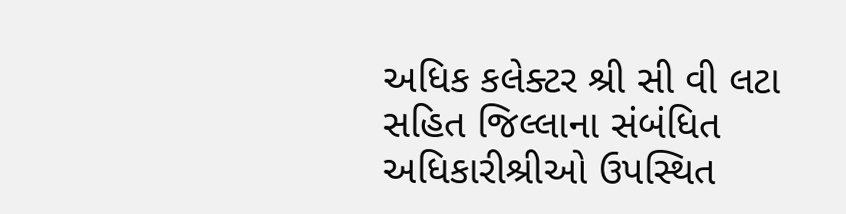અધિક કલેક્ટર શ્રી સી વી લટા સહિત જિલ્લાના સંબંધિત અધિકારીશ્રીઓ ઉપસ્થિત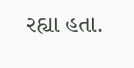રહ્યા હતા.